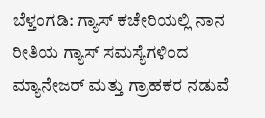ಬೆಳ್ತಂಗಡಿ: ಗ್ಯಾಸ್ ಕಚೇರಿಯಲ್ಲಿ ನಾನ ರೀತಿಯ ಗ್ಯಾಸ್ ಸಮಸ್ಯೆಗಳಿಂದ ಮ್ಯಾನೇಜರ್ ಮತ್ತು ಗ್ರಾಹಕರ ನಡುವೆ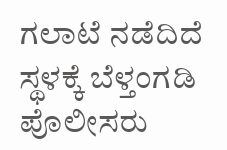ಗಲಾಟೆ ನಡೆದಿದೆ ಸ್ಥಳಕ್ಕೆ ಬೆಳ್ತಂಗಡಿ ಪೊಲೀಸರು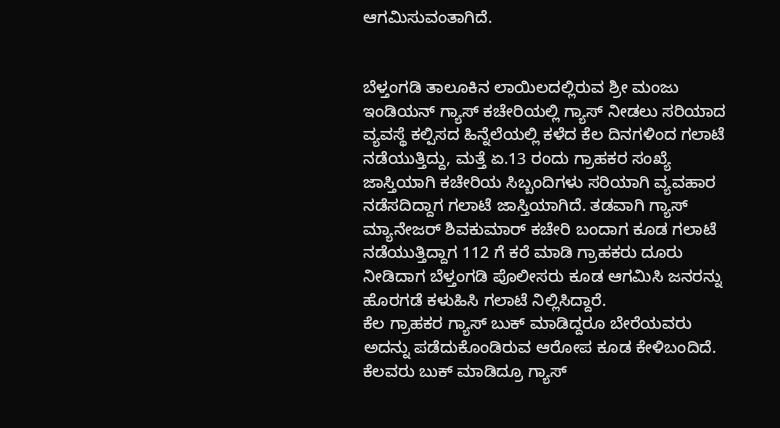ಆಗಮಿಸುವಂತಾಗಿದೆ.


ಬೆಳ್ತಂಗಡಿ ತಾಲೂಕಿನ ಲಾಯಿಲದಲ್ಲಿರುವ ಶ್ರೀ ಮಂಜು ಇಂಡಿಯನ್ ಗ್ಯಾಸ್ ಕಚೇರಿಯಲ್ಲಿ ಗ್ಯಾಸ್ ನೀಡಲು ಸರಿಯಾದ ವ್ಯವಸ್ಥೆ ಕಲ್ಪಿಸದ ಹಿನ್ನೆಲೆಯಲ್ಲಿ ಕಳೆದ ಕೆಲ ದಿನಗಳಿಂದ ಗಲಾಟೆ ನಡೆಯುತ್ತಿದ್ದು, ಮತ್ತೆ ಏ.13 ರಂದು ಗ್ರಾಹಕರ ಸಂಖ್ಯೆ ಜಾಸ್ತಿಯಾಗಿ ಕಚೇರಿಯ ಸಿಬ್ಬಂದಿಗಳು ಸರಿಯಾಗಿ ವ್ಯವಹಾರ ನಡೆಸದಿದ್ದಾಗ ಗಲಾಟೆ ಜಾಸ್ತಿಯಾಗಿದೆ. ತಡವಾಗಿ ಗ್ಯಾಸ್ ಮ್ಯಾನೇಜರ್ ಶಿವಕುಮಾರ್ ಕಚೇರಿ ಬಂದಾಗ ಕೂಡ ಗಲಾಟೆ ನಡೆಯುತ್ತಿದ್ದಾಗ 112 ಗೆ ಕರೆ ಮಾಡಿ ಗ್ರಾಹಕರು ದೂರು ನೀಡಿದಾಗ ಬೆಳ್ತಂಗಡಿ ಪೊಲೀಸರು ಕೂಡ ಆಗಮಿಸಿ ಜನರನ್ನು ಹೊರಗಡೆ ಕಳುಹಿಸಿ ಗಲಾಟೆ ನಿಲ್ಲಿಸಿದ್ದಾರೆ.
ಕೆಲ ಗ್ರಾಹಕರ ಗ್ಯಾಸ್ ಬುಕ್ ಮಾಡಿದ್ದರೂ ಬೇರೆಯವರು ಅದನ್ನು ಪಡೆದುಕೊಂಡಿರುವ ಆರೋಪ ಕೂಡ ಕೇಳಿಬಂದಿದೆ. ಕೆಲವರು ಬುಕ್ ಮಾಡಿದ್ರೂ ಗ್ಯಾಸ್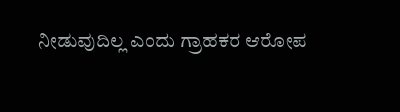ನೀಡುವುದಿಲ್ಲ ಎಂದು ಗ್ರಾಹಕರ ಆರೋಪ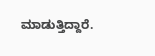ಮಾಡುತ್ತಿದ್ದಾರೆ.